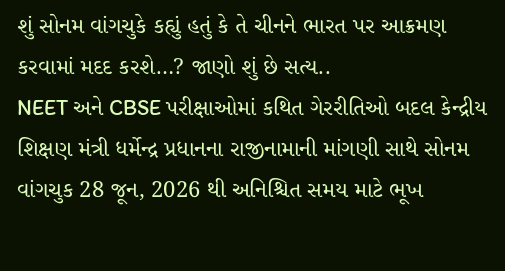શું સોનમ વાંગચુકે કહ્યું હતું કે તે ચીનને ભારત પર આક્રમણ કરવામાં મદદ કરશે…? જાણો શું છે સત્ય..
NEET અને CBSE પરીક્ષાઓમાં કથિત ગેરરીતિઓ બદલ કેન્દ્રીય શિક્ષણ મંત્રી ધર્મેન્દ્ર પ્રધાનના રાજીનામાની માંગણી સાથે સોનમ વાંગચુક 28 જૂન, 2026 થી અનિશ્ચિત સમય માટે ભૂખ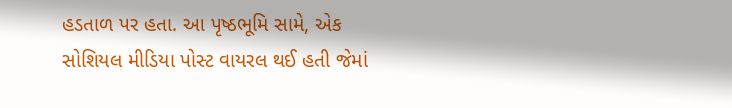હડતાળ પર હતા. આ પૃષ્ઠભૂમિ સામે, એક સોશિયલ મીડિયા પોસ્ટ વાયરલ થઈ હતી જેમાં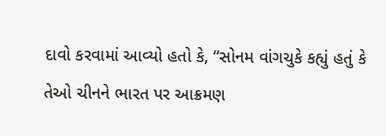દાવો કરવામાં આવ્યો હતો કે, “સોનમ વાંગચુકે કહ્યું હતું કે તેઓ ચીનને ભારત પર આક્રમણ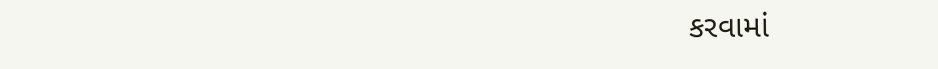કરવામાં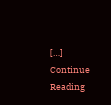[…]
Continue Reading